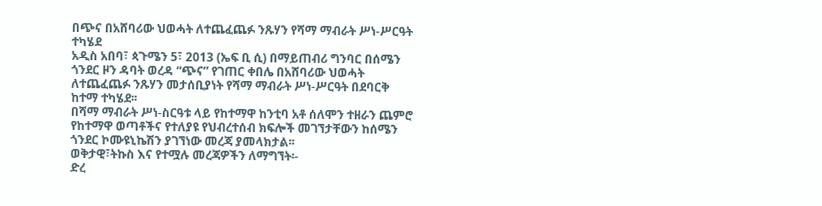በጭና በአሸባሪው ህወሓት ለተጨፈጨፉ ንጹሃን የሻማ ማብራት ሥነ-ሥርዓት ተካሄደ
አዲስ አበባ፣ ጳጉሜን 5፣ 2013 (ኤፍ ቢ ሲ) በማይጠብሪ ግንባር በሰሜን ጎንደር ዞን ዳባት ወረዳ “ጭና” የገጠር ቀበሌ በአሸባሪው ህወሓት ለተጨፈጨፉ ንጹሃን መታሰቢያነት የሻማ ማብራት ሥነ-ሥርዓት በደባርቅ ከተማ ተካሄደ፡፡
በሻማ ማብራት ሥነ-ስርዓቱ ላይ የከተማዋ ከንቲባ አቶ ሰለሞን ተዘራን ጨምሮ የከተማዋ ወጣቶችና የተለያዩ የህብረተሰብ ክፍሎች መገኘታቸውን ከሰሜን ጎንደር ኮሙዩኒኬሽን ያገኘነው መረጃ ያመላክታል፡፡
ወቅታዊ፣ትኩስ እና የተሟሉ መረጃዎችን ለማግኘት፡-
ድረ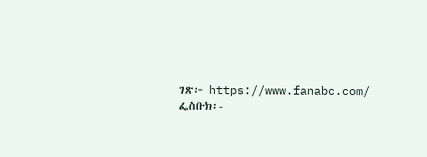ገጽ፦ https://www.fanabc.com/
ፌስቡክ፡-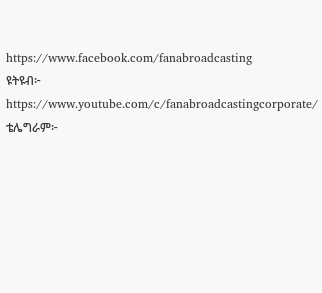https://www.facebook.com/fanabroadcasting
ዩትዩብ፦ https://www.youtube.com/c/fanabroadcastingcorporate/
ቴሌግራም፦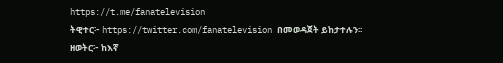https://t.me/fanatelevision
ትዊተር፦ https://twitter.com/fanatelevision በመወዳጀት ይከታተሉን፡፡
ዘወትር፦ ከእኛ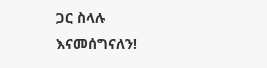ጋር ስላሉ እናመሰግናለን!